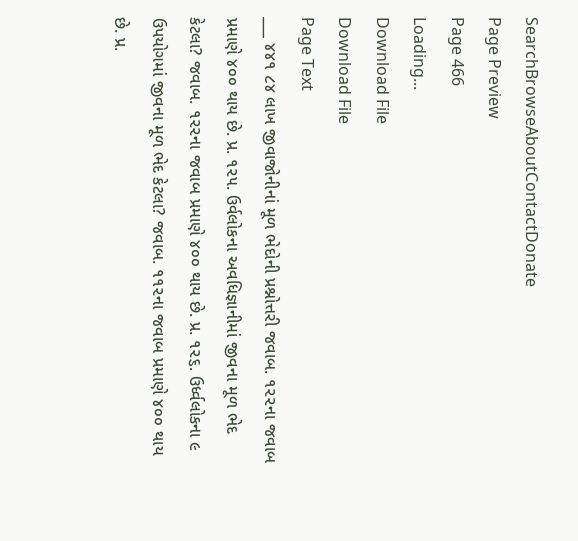SearchBrowseAboutContactDonate
Page Preview
Page 466
Loading...
Download File
Download File
Page Text
___ ૪૪૧ ૮૪ લાખ જીવાજોનીનાં મૂળ ભેદોની પ્રશ્નોત્તરી જવાબ. ૧૨૨ના જવાબ પ્રમાણે ૪૦૦ થાય છે. પ્ર. ૧૨૫. ઉર્વલોકના અવધિજ્ઞાનીમાં જીવના મૂળ ભેદ કેટલા? જવાબ. ૧૨૨ના જવાબ પ્રમાણે ૪૦૦ થાય છે. પ્ર. ૧૨૬. ઉર્ધ્વલોકના ૯ ઉપયોગમાં જીવના મૂળ ભેદ કેટલા? જવાબ. ૧૧૨ના જવાબ પ્રમાણે ૪૦૦ થાય છે. પ્ર.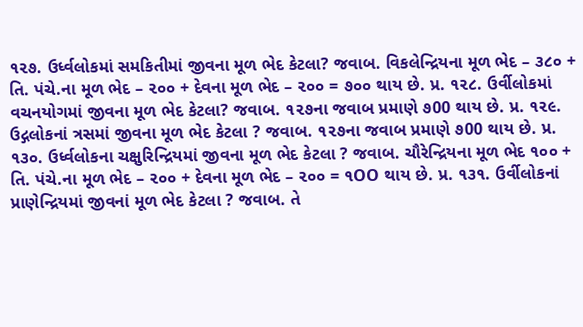૧૨૭. ઉર્ધ્વલોકમાં સમકિતીમાં જીવના મૂળ ભેદ કેટલા? જવાબ. વિકલેન્દ્રિયના મૂળ ભેદ – ૩૮૦ + તિ. પંચે.ના મૂળ ભેદ – ૨૦૦ + દેવના મૂળ ભેદ – ૨૦૦ = ૭૦૦ થાય છે. પ્ર. ૧૨૮. ઉર્વીલોકમાં વચનયોગમાં જીવના મૂળ ભેદ કેટલા? જવાબ. ૧૨૭ના જવાબ પ્રમાણે ૭00 થાય છે. પ્ર. ૧૨૯. ઉદ્ગલોકનાં ત્રસમાં જીવના મૂળ ભેદ કેટલા ? જવાબ. ૧૨૭ના જવાબ પ્રમાણે ૭00 થાય છે. પ્ર. ૧૩૦. ઉર્ધ્વલોકના ચક્ષુરિન્દ્રિયમાં જીવના મૂળ ભેદ કેટલા ? જવાબ. ચૌરેન્દ્રિયના મૂળ ભેદ ૧૦૦ + તિ. પંચે.ના મૂળ ભેદ – ૨૦૦ + દેવના મૂળ ભેદ – ૨૦૦ = ૧OO થાય છે. પ્ર. ૧૩૧. ઉર્વીલોકનાં પ્રાણેન્દ્રિયમાં જીવનાં મૂળ ભેદ કેટલા ? જવાબ. તે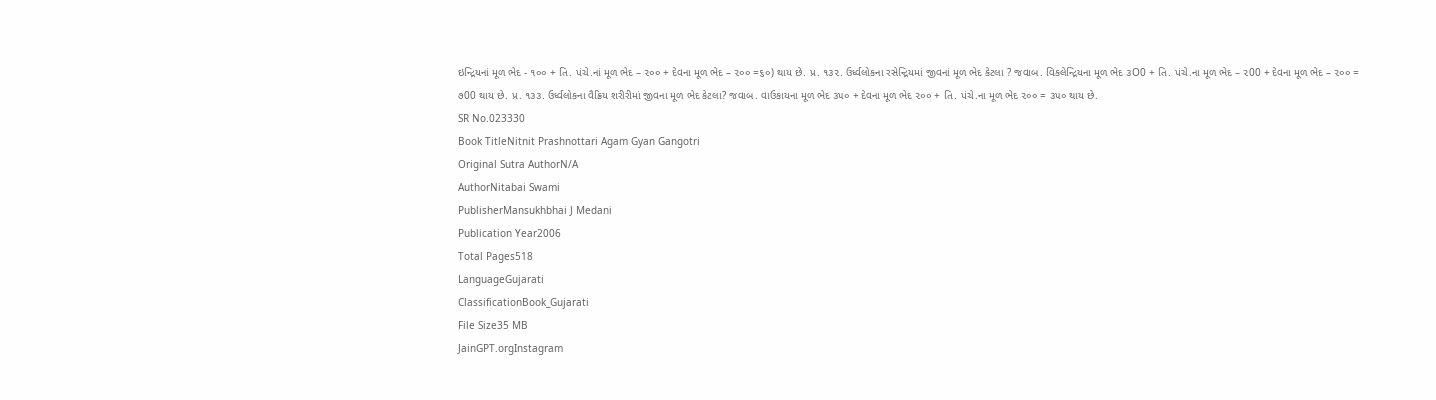ઇન્દ્રિયનાં મૂળ ભેદ - ૧૦૦ + તિ. પંચે.નાં મૂળ ભેદ – ૨૦૦ + દેવના મૂળ ભેદ – ૨૦૦ =૬૦) થાય છે. પ્ર. ૧૩૨. ઉર્ધ્વલોકના રસેન્દ્રિયમાં જીવનાં મૂળ ભેદ કેટલા ? જવાબ. વિકલેન્દ્રિયના મૂળ ભેદ ૩O0 + તિ. પંચે.ના મૂળ ભેદ – ૨00 + દેવના મૂળ ભેદ – ૨૦૦ = ૭00 થાય છે. પ્ર. ૧૩૩. ઉર્ધ્વલોકના વૈક્રિય શરીરીમાં જીવના મૂળ ભેદ કેટલા? જવાબ. વાઉકાયના મૂળ ભેદ ૩૫૦ + દેવના મૂળ ભેદ ૨૦૦ + તિ. પંચે.ના મૂળ ભેદ ૨૦૦ = ૩૫૦ થાય છે.
SR No.023330
Book TitleNitnit Prashnottari Agam Gyan Gangotri
Original Sutra AuthorN/A
AuthorNitabai Swami
PublisherMansukhbhai J Medani
Publication Year2006
Total Pages518
LanguageGujarati
ClassificationBook_Gujarati
File Size35 MB
JainGPT.orgInstagram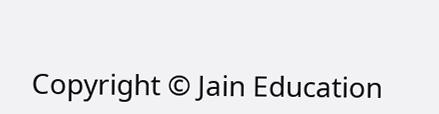Copyright © Jain Education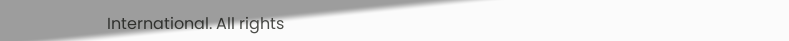International. All rights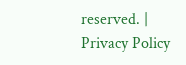reserved. | Privacy Policy